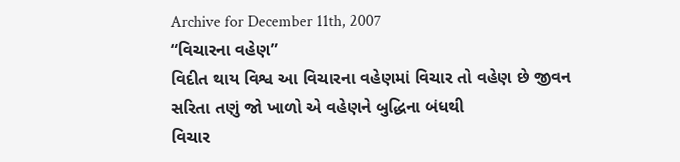Archive for December 11th, 2007
“વિચારના વહેણ”
વિદીત થાય વિશ્વ આ વિચારના વહેણમાં વિચાર તો વહેણ છે જીવન સરિતા તણું જો ખાળો એ વહેણને બુદ્ધિના બંધથી
વિચાર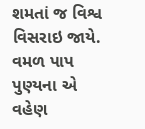શમતાં જ વિશ્વ વિસરાઇ જાયે.
વમળ પાપ પુણ્યના એ વહેણ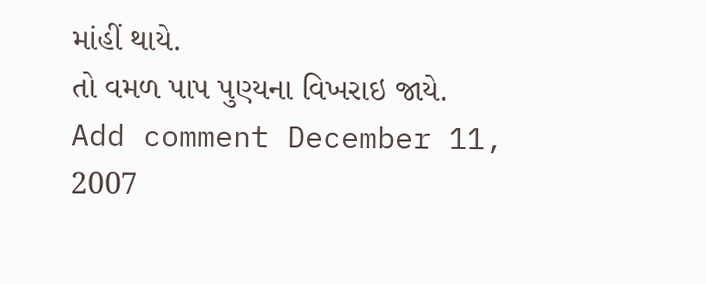માંહીં થાયે.
તો વમળ પાપ પુણ્યના વિખરાઇ જાયે.
Add comment December 11, 2007